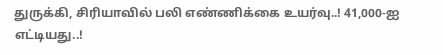துருக்கி, சிரியாவில் பலி எண்ணிக்கை உயர்வு..! 41,000-ஐ எட்டியது..!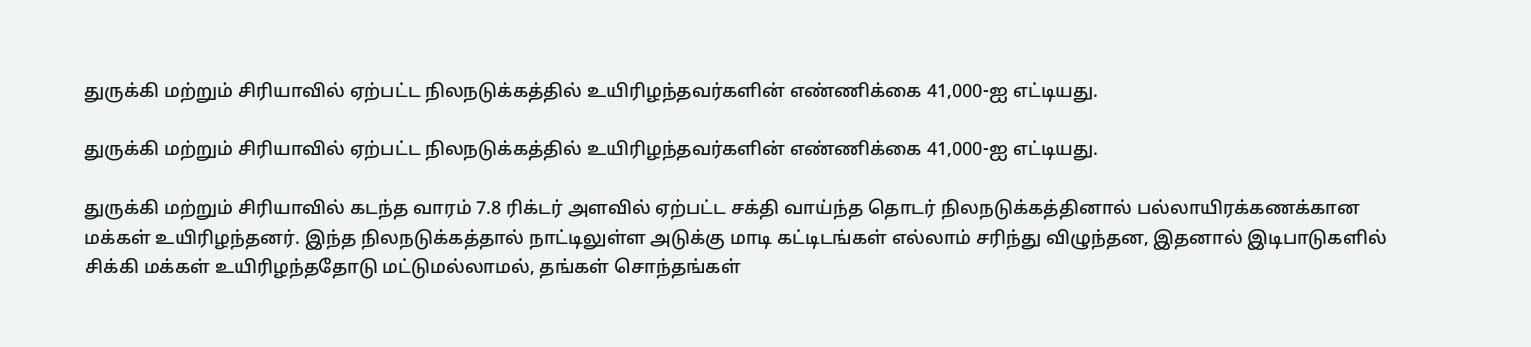துருக்கி மற்றும் சிரியாவில் ஏற்பட்ட நிலநடுக்கத்தில் உயிரிழந்தவர்களின் எண்ணிக்கை 41,000-ஐ எட்டியது.

துருக்கி மற்றும் சிரியாவில் ஏற்பட்ட நிலநடுக்கத்தில் உயிரிழந்தவர்களின் எண்ணிக்கை 41,000-ஐ எட்டியது.

துருக்கி மற்றும் சிரியாவில் கடந்த வாரம் 7.8 ரிக்டர் அளவில் ஏற்பட்ட சக்தி வாய்ந்த தொடர் நிலநடுக்கத்தினால் பல்லாயிரக்கணக்கான மக்கள் உயிரிழந்தனர். இந்த நிலநடுக்கத்தால் நாட்டிலுள்ள அடுக்கு மாடி கட்டிடங்கள் எல்லாம் சரிந்து விழுந்தன, இதனால் இடிபாடுகளில் சிக்கி மக்கள் உயிரிழந்ததோடு மட்டுமல்லாமல், தங்கள் சொந்தங்கள்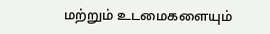மற்றும் உடமைகளையும்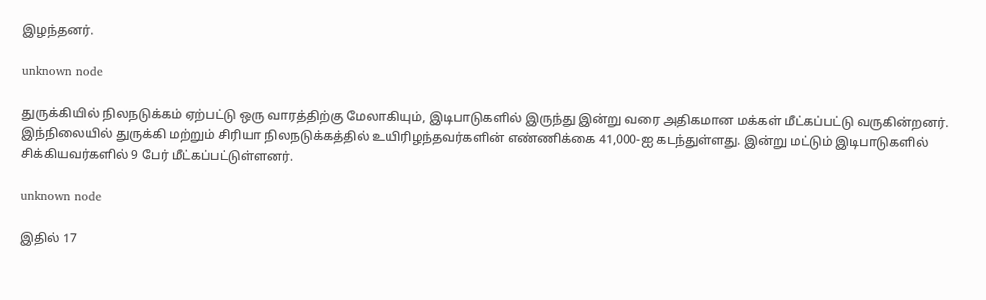இழந்தனர்.

unknown node

துருக்கியில் நிலநடுக்கம் ஏற்பட்டு ஒரு வாரத்திற்கு மேலாகியும், இடிபாடுகளில் இருந்து இன்று வரை அதிகமான மக்கள் மீட்கப்பட்டு வருகின்றனர். இந்நிலையில் துருக்கி மற்றும் சிரியா நிலநடுக்கத்தில் உயிரிழந்தவர்களின் எண்ணிக்கை 41,000-ஐ கடந்துள்ளது. இன்று மட்டும் இடிபாடுகளில் சிக்கியவர்களில் 9 பேர் மீட்கப்பட்டுள்ளனர்.

unknown node

இதில் 17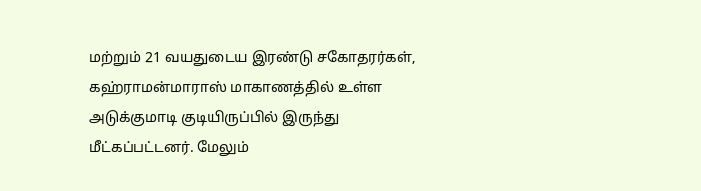மற்றும் 21 வயதுடைய இரண்டு சகோதரர்கள், கஹ்ராமன்மாராஸ் மாகாணத்தில் உள்ள அடுக்குமாடி குடியிருப்பில் இருந்து மீட்கப்பட்டனர். மேலும்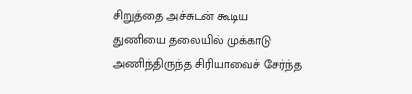சிறுத்தை அச்சுடன் கூடிய துணியை தலையில் முக்காடு அணிந்திருந்த சிரியாவைச் சேர்ந்த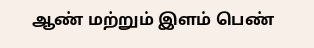ஆண் மற்றும் இளம் பெண்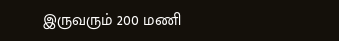இருவரும் 200 மணி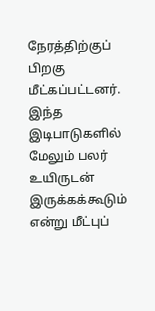நேரத்திற்குப் பிறகு மீட்கப்பட்டனர். இந்த இடிபாடுகளில் மேலும் பலர் உயிருடன் இருக்கக்கூடும் என்று மீட்புப்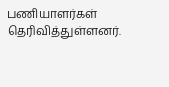பணியாளர்கள் தெரிவித்துள்ளனர்.